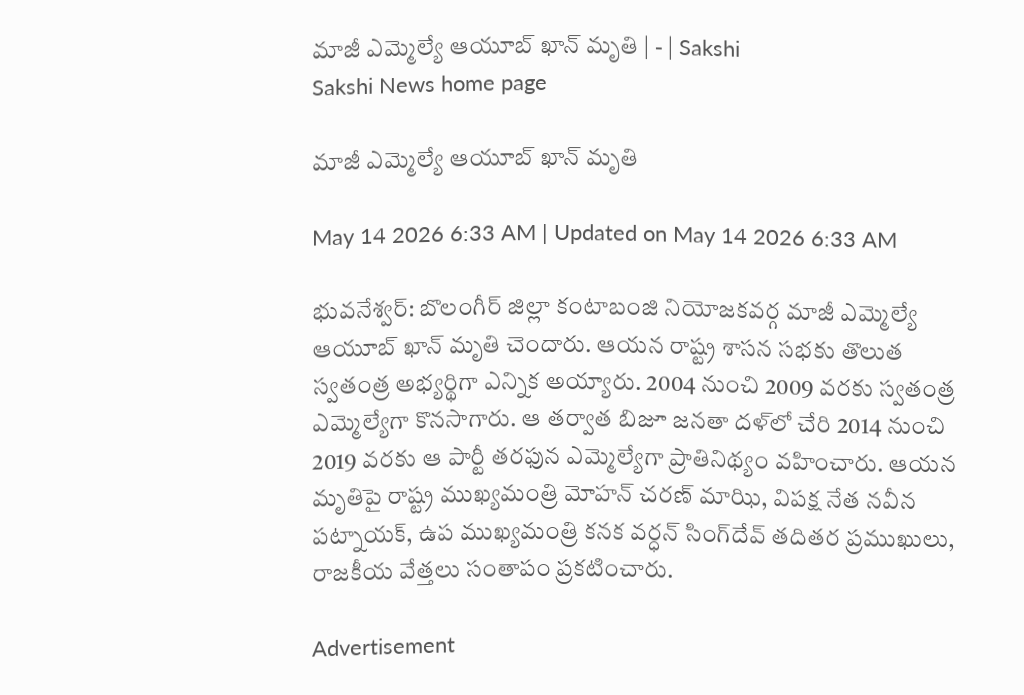మాజీ ఎమ్మెల్యే ఆయూబ్‌ ఖాన్‌ మృతి | - | Sakshi
Sakshi News home page

మాజీ ఎమ్మెల్యే ఆయూబ్‌ ఖాన్‌ మృతి

May 14 2026 6:33 AM | Updated on May 14 2026 6:33 AM

భువనేశ్వర్‌: బొలంగీర్‌ జిల్లా కంటాబంజి నియోజకవర్గ మాజీ ఎమ్మెల్యే ఆయూబ్‌ ఖాన్‌ మృతి చెందారు. ఆయన రాష్ట్ర శాసన సభకు తొలుత స్వతంత్ర అభ్యర్థిగా ఎన్నిక అయ్యారు. 2004 నుంచి 2009 వరకు స్వతంత్ర ఎమ్మెల్యేగా కొనసాగారు. ఆ తర్వాత బిజూ జనతా దళ్‌లో చేరి 2014 నుంచి 2019 వరకు ఆ పార్టీ తరఫున ఎమ్మెల్యేగా ప్రాతినిథ్యం వహించారు. ఆయన మృతిపై రాష్ట్ర ముఖ్యమంత్రి మోహన్‌ చరణ్‌ మాఝి, విపక్ష నేత నవీన పట్నాయక్‌, ఉప ముఖ్యమంత్రి కనక వర్ధన్‌ సింగ్‌దేవ్‌ తదితర ప్రముఖులు, రాజకీయ వేత్తలు సంతాపం ప్రకటించారు.

Advertisement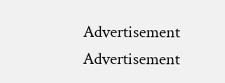Advertisement
Advertisement